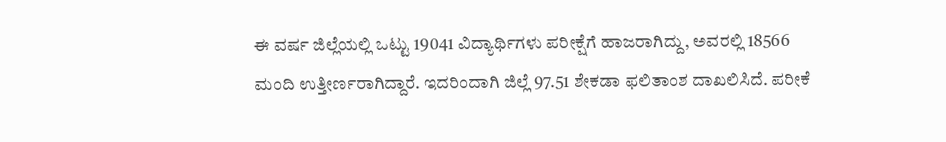ಈ ವರ್ಷ ಜಿಲ್ಲೆಯಲ್ಲಿ ಒಟ್ಟು 19041 ವಿದ್ಯಾರ್ಥಿಗಳು ಪರೀಕ್ಷೆಗೆ ಹಾಜರಾಗಿದ್ದು, ಅವರಲ್ಲಿ 18566 ಮಂದಿ ಉತ್ತೀರ್ಣರಾಗಿದ್ದಾರೆ. ಇದರಿಂದಾಗಿ ಜಿಲ್ಲೆ 97.51 ಶೇಕಡಾ ಫಲಿತಾಂಶ ದಾಖಲಿಸಿದೆ. ಪರೀಕೆ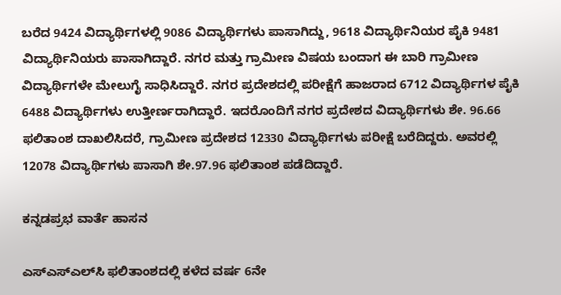ಬರೆದ 9424 ವಿದ್ಯಾರ್ಥಿಗಳಲ್ಲಿ 9086 ವಿದ್ಯಾರ್ಥಿಗಳು ಪಾಸಾಗಿದ್ದು, 9618 ವಿದ್ಯಾರ್ಥಿನಿಯರ ಪೈಕಿ 9481 ವಿದ್ಯಾರ್ಥಿನಿಯರು ಪಾಸಾಗಿದ್ದಾರೆ. ನಗರ ಮತ್ತು ಗ್ರಾಮೀಣ ವಿಷಯ ಬಂದಾಗ ಈ ಬಾರಿ ಗ್ರಾಮೀಣ ವಿದ್ಯಾರ್ಥಿಗಳೇ ಮೇಲುಗೈ ಸಾಧಿಸಿದ್ದಾರೆ. ನಗರ ಪ್ರದೇಶದಲ್ಲಿ ಪರೀಕ್ಷೆಗೆ ಹಾಜರಾದ 6712 ವಿದ್ಯಾರ್ಥಿಗಳ ಪೈಕಿ 6488 ವಿದ್ಯಾರ್ಥಿಗಳು ಉತ್ತೀರ್ಣರಾಗಿದ್ದಾರೆ. ಇದರೊಂದಿಗೆ ನಗರ ಪ್ರದೇಶದ ವಿದ್ಯಾರ್ಥಿಗಳು ಶೇ. 96.66 ಫಲಿತಾಂಶ ದಾಖಲಿಸಿದರೆ, ಗ್ರಾಮೀಣ ಪ್ರದೇಶದ 12330 ವಿದ್ಯಾರ್ಥಿಗಳು ಪರೀಕ್ಷೆ ಬರೆದಿದ್ದರು. ಅವರಲ್ಲಿ 12078 ವಿದ್ಯಾರ್ಥಿಗಳು ಪಾಸಾಗಿ ಶೇ.97.96 ಫಲಿತಾಂಶ ಪಡೆದಿದ್ದಾರೆ.

ಕನ್ನಡಪ್ರಭ ವಾರ್ತೆ ಹಾಸನ

ಎಸ್‌ಎಸ್‌ಎಲ್‌ಸಿ ಫಲಿತಾಂಶದಲ್ಲಿ ಕಳೆದ ವರ್ಷ 6ನೇ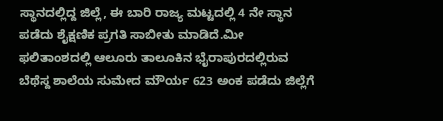ಸ್ಥಾನದಲ್ಲಿದ್ದ ಜಿಲ್ಲೆ, ಈ ಬಾರಿ ರಾಜ್ಯ ಮಟ್ಟದಲ್ಲಿ 4 ನೇ ಸ್ಥಾನ ಪಡೆದು ಶೈಕ್ಷಣಿಕ ಪ್ರಗತಿ ಸಾಬೀತು ಮಾಡಿದೆ.ಮೀ ಫಲಿತಾಂಶದಲ್ಲಿ ಆಲೂರು ತಾಲೂಕಿನ ಭೈರಾಪುರದಲ್ಲಿರುವ ಬೆಥೆಸ್ದ ಶಾಲೆಯ ಸುಮೇದ ಮೌರ್ಯ 623 ಅಂಕ ಪಡೆದು ಜಿಲ್ಲೆಗೆ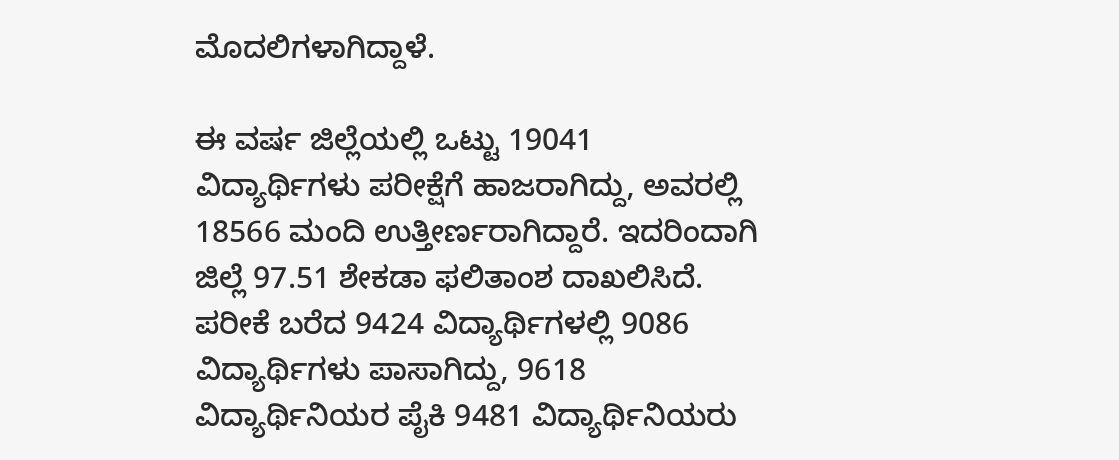ಮೊದಲಿಗಳಾಗಿದ್ದಾಳೆ.

ಈ ವರ್ಷ ಜಿಲ್ಲೆಯಲ್ಲಿ ಒಟ್ಟು 19041 ವಿದ್ಯಾರ್ಥಿಗಳು ಪರೀಕ್ಷೆಗೆ ಹಾಜರಾಗಿದ್ದು, ಅವರಲ್ಲಿ 18566 ಮಂದಿ ಉತ್ತೀರ್ಣರಾಗಿದ್ದಾರೆ. ಇದರಿಂದಾಗಿ ಜಿಲ್ಲೆ 97.51 ಶೇಕಡಾ ಫಲಿತಾಂಶ ದಾಖಲಿಸಿದೆ. ಪರೀಕೆ ಬರೆದ 9424 ವಿದ್ಯಾರ್ಥಿಗಳಲ್ಲಿ 9086 ವಿದ್ಯಾರ್ಥಿಗಳು ಪಾಸಾಗಿದ್ದು, 9618 ವಿದ್ಯಾರ್ಥಿನಿಯರ ಪೈಕಿ 9481 ವಿದ್ಯಾರ್ಥಿನಿಯರು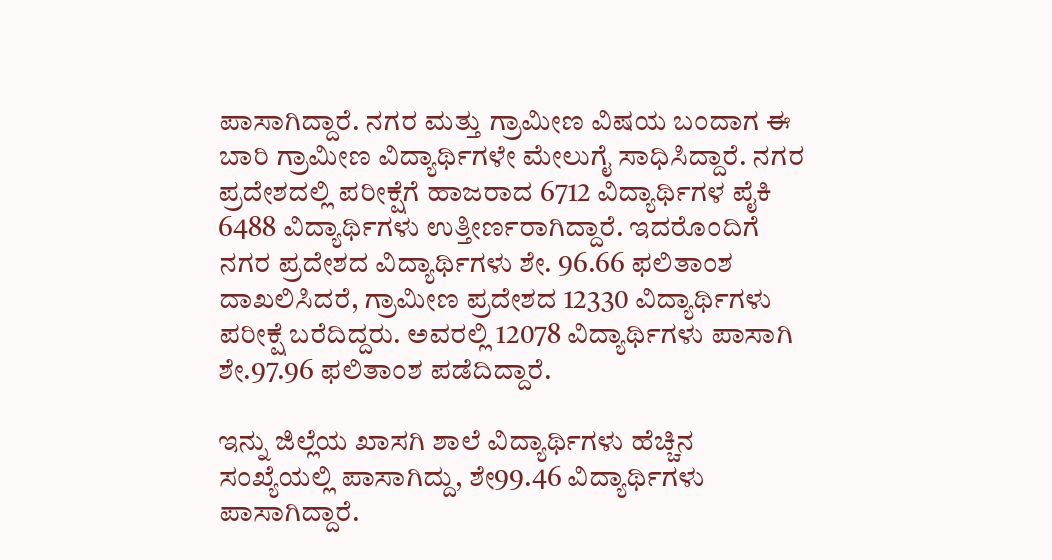ಪಾಸಾಗಿದ್ದಾರೆ. ನಗರ ಮತ್ತು ಗ್ರಾಮೀಣ ವಿಷಯ ಬಂದಾಗ ಈ ಬಾರಿ ಗ್ರಾಮೀಣ ವಿದ್ಯಾರ್ಥಿಗಳೇ ಮೇಲುಗೈ ಸಾಧಿಸಿದ್ದಾರೆ. ನಗರ ಪ್ರದೇಶದಲ್ಲಿ ಪರೀಕ್ಷೆಗೆ ಹಾಜರಾದ 6712 ವಿದ್ಯಾರ್ಥಿಗಳ ಪೈಕಿ 6488 ವಿದ್ಯಾರ್ಥಿಗಳು ಉತ್ತೀರ್ಣರಾಗಿದ್ದಾರೆ. ಇದರೊಂದಿಗೆ ನಗರ ಪ್ರದೇಶದ ವಿದ್ಯಾರ್ಥಿಗಳು ಶೇ. 96.66 ಫಲಿತಾಂಶ ದಾಖಲಿಸಿದರೆ, ಗ್ರಾಮೀಣ ಪ್ರದೇಶದ 12330 ವಿದ್ಯಾರ್ಥಿಗಳು ಪರೀಕ್ಷೆ ಬರೆದಿದ್ದರು. ಅವರಲ್ಲಿ 12078 ವಿದ್ಯಾರ್ಥಿಗಳು ಪಾಸಾಗಿ ಶೇ.97.96 ಫಲಿತಾಂಶ ಪಡೆದಿದ್ದಾರೆ.

ಇನ್ನು ಜಿಲ್ಲೆಯ ಖಾಸಗಿ ಶಾಲೆ ವಿದ್ಯಾರ್ಥಿಗಳು ಹೆಚ್ಚಿನ ಸಂಖ್ಯೆಯಲ್ಲಿ ಪಾಸಾಗಿದ್ದು, ಶೇ99.46 ವಿದ್ಯಾರ್ಥಿಗಳು ಪಾಸಾಗಿದ್ದಾರೆ.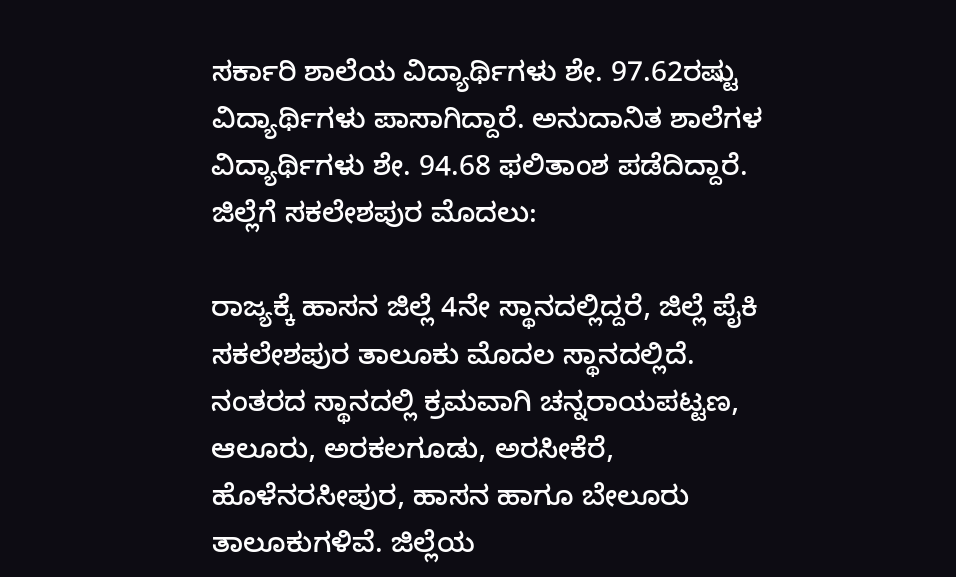ಸರ್ಕಾರಿ ಶಾಲೆಯ ವಿದ್ಯಾರ್ಥಿಗಳು ಶೇ. 97.62ರಷ್ಟು ವಿದ್ಯಾರ್ಥಿಗಳು ಪಾಸಾಗಿದ್ದಾರೆ. ಅನುದಾನಿತ ಶಾಲೆಗಳ ವಿದ್ಯಾರ್ಥಿಗಳು ಶೇ. 94.68 ಫಲಿತಾಂಶ ಪಡೆದಿದ್ದಾರೆ. ಜಿಲ್ಲೆಗೆ ಸಕಲೇಶಪುರ ಮೊದಲು:

ರಾಜ್ಯಕ್ಕೆ ಹಾಸನ ಜಿಲ್ಲೆ 4ನೇ ಸ್ಥಾನದಲ್ಲಿದ್ದರೆ, ಜಿಲ್ಲೆ ಪೈಕಿ ಸಕಲೇಶಪುರ ತಾಲೂಕು ಮೊದಲ ಸ್ಥಾನದಲ್ಲಿದೆ. ನಂತರದ ಸ್ಥಾನದಲ್ಲಿ ಕ್ರಮವಾಗಿ ಚನ್ನರಾಯಪಟ್ಟಣ, ಆಲೂರು, ಅರಕಲಗೂಡು, ಅರಸೀಕೆರೆ, ಹೊಳೆನರಸೀಪುರ, ಹಾಸನ ಹಾಗೂ ಬೇಲೂರು ತಾಲೂಕುಗಳಿವೆ. ಜಿಲ್ಲೆಯ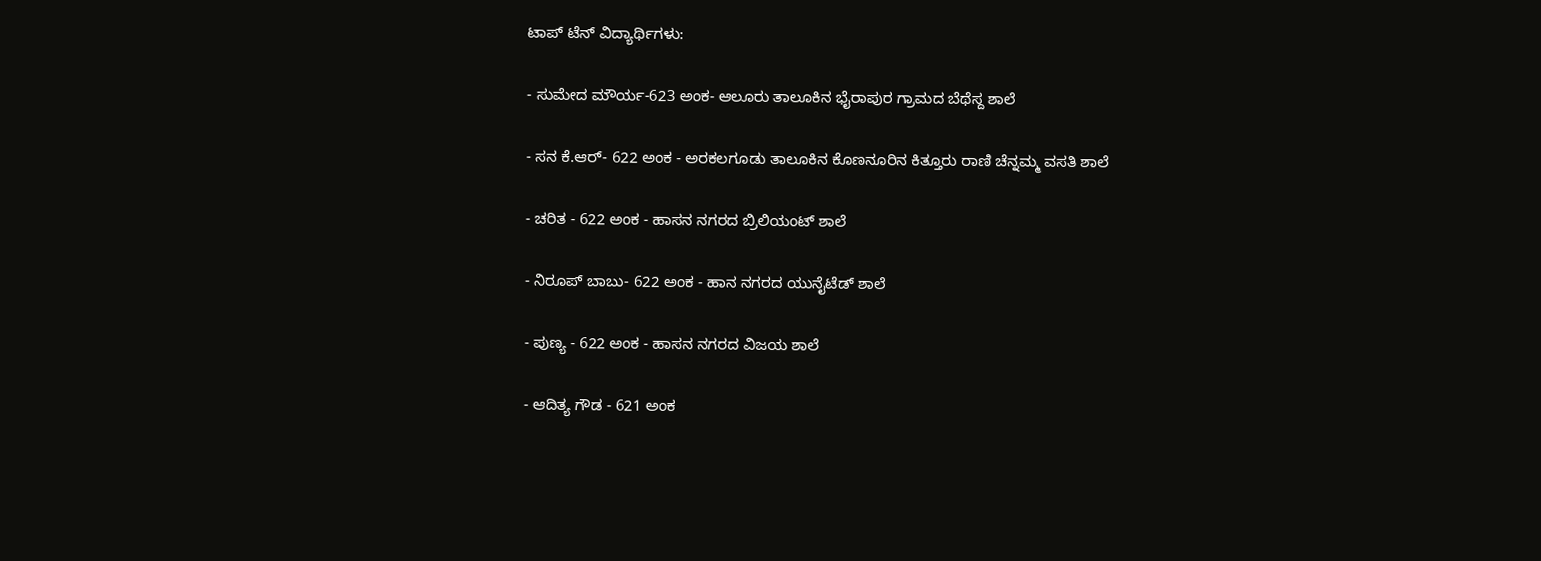ಟಾಪ್‌ ಟೆನ್‌ ವಿದ್ಯಾರ್ಥಿಗಳು:

- ಸುಮೇದ ಮೌರ್ಯ-623 ಅಂಕ- ಆಲೂರು ತಾಲೂಕಿನ ಭೈರಾಪುರ ಗ್ರಾಮದ ಬೆಥೆಸ್ದ ಶಾಲೆ

- ಸನ ಕೆ.ಆರ್‌- 622 ಅಂಕ - ಅರಕಲಗೂಡು ತಾಲೂಕಿನ ಕೊಣನೂರಿನ ಕಿತ್ತೂರು ರಾಣಿ ಚೆನ್ನಮ್ಮ ವಸತಿ ಶಾಲೆ

- ಚರಿತ - 622 ಅಂಕ - ಹಾಸನ ನಗರದ ಬ್ರಿಲಿಯಂಟ್‌ ಶಾಲೆ

- ನಿರೂಪ್‌ ಬಾಬು- 622 ಅಂಕ - ಹಾನ ನಗರದ ಯುನೈಟೆಡ್‌ ಶಾಲೆ

- ಪುಣ್ಯ - 622 ಅಂಕ - ಹಾಸನ ನಗರದ ವಿಜಯ ಶಾಲೆ

- ಆದಿತ್ಯ ಗೌಡ - 621 ಅಂಕ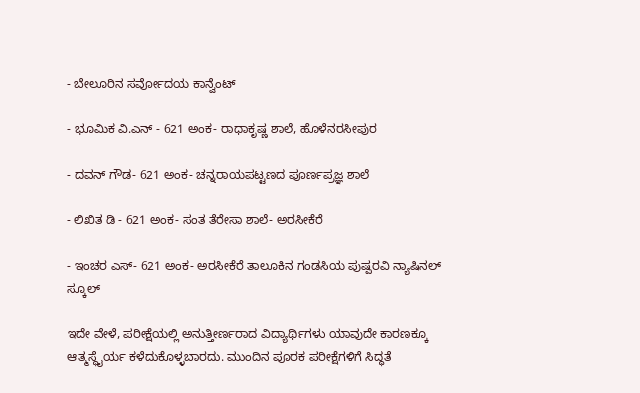- ಬೇಲೂರಿನ ಸರ್ವೋದಯ ಕಾನ್ವೆಂಟ್‌

- ಭೂಮಿಕ ವಿ.ಎನ್‌ - 621 ಅಂಕ- ರಾಧಾಕೃಷ್ಣ ಶಾಲೆ, ಹೊಳೆನರಸೀಪುರ

- ದವನ್‌ ಗೌಡ- 621 ಅಂಕ- ಚನ್ನರಾಯಪಟ್ಟಣದ ಪೂರ್ಣಪ್ರಜ್ಞ ಶಾಲೆ

- ಲಿಖಿತ ಡಿ - 621 ಅಂಕ- ಸಂತ ತೆರೇಸಾ ಶಾಲೆ- ಅರಸೀಕೆರೆ

- ಇಂಚರ ಎಸ್‌- 621 ಅಂಕ- ಅರಸೀಕೆರೆ ತಾಲೂಕಿನ ಗಂಡಸಿಯ ಪುಷ್ಪರವಿ ನ್ಯಾಷಿನಲ್‌ ಸ್ಕೂಲ್‌

ಇದೇ ವೇಳೆ, ಪರೀಕ್ಷೆಯಲ್ಲಿ ಅನುತ್ತೀರ್ಣರಾದ ವಿದ್ಯಾರ್ಥಿಗಳು ಯಾವುದೇ ಕಾರಣಕ್ಕೂ ಆತ್ಮಸ್ಥೈರ್ಯ ಕಳೆದುಕೊಳ್ಳಬಾರದು. ಮುಂದಿನ ಪೂರಕ ಪರೀಕ್ಷೆಗಳಿಗೆ ಸಿದ್ಧತೆ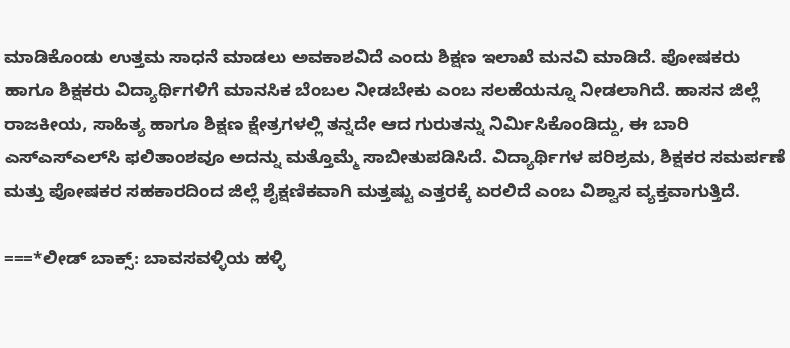ಮಾಡಿಕೊಂಡು ಉತ್ತಮ ಸಾಧನೆ ಮಾಡಲು ಅವಕಾಶವಿದೆ ಎಂದು ಶಿಕ್ಷಣ ಇಲಾಖೆ ಮನವಿ ಮಾಡಿದೆ. ಪೋಷಕರು ಹಾಗೂ ಶಿಕ್ಷಕರು ವಿದ್ಯಾರ್ಥಿಗಳಿಗೆ ಮಾನಸಿಕ ಬೆಂಬಲ ನೀಡಬೇಕು ಎಂಬ ಸಲಹೆಯನ್ನೂ ನೀಡಲಾಗಿದೆ. ಹಾಸನ ಜಿಲ್ಲೆ ರಾಜಕೀಯ, ಸಾಹಿತ್ಯ ಹಾಗೂ ಶಿಕ್ಷಣ ಕ್ಷೇತ್ರಗಳಲ್ಲಿ ತನ್ನದೇ ಆದ ಗುರುತನ್ನು ನಿರ್ಮಿಸಿಕೊಂಡಿದ್ದು, ಈ ಬಾರಿ ಎಸ್‌ಎಸ್‌ಎಲ್‌ಸಿ ಫಲಿತಾಂಶವೂ ಅದನ್ನು ಮತ್ತೊಮ್ಮೆ ಸಾಬೀತುಪಡಿಸಿದೆ. ವಿದ್ಯಾರ್ಥಿಗಳ ಪರಿಶ್ರಮ, ಶಿಕ್ಷಕರ ಸಮರ್ಪಣೆ ಮತ್ತು ಪೋಷಕರ ಸಹಕಾರದಿಂದ ಜಿಲ್ಲೆ ಶೈಕ್ಷಣಿಕವಾಗಿ ಮತ್ತಷ್ಟು ಎತ್ತರಕ್ಕೆ ಏರಲಿದೆ ಎಂಬ ವಿಶ್ವಾಸ ವ್ಯಕ್ತವಾಗುತ್ತಿದೆ.

===*ಲೀಡ್‌ ಬಾಕ್ಸ್: ಬಾವಸವಳ್ಳಿಯ ಹಳ್ಳಿ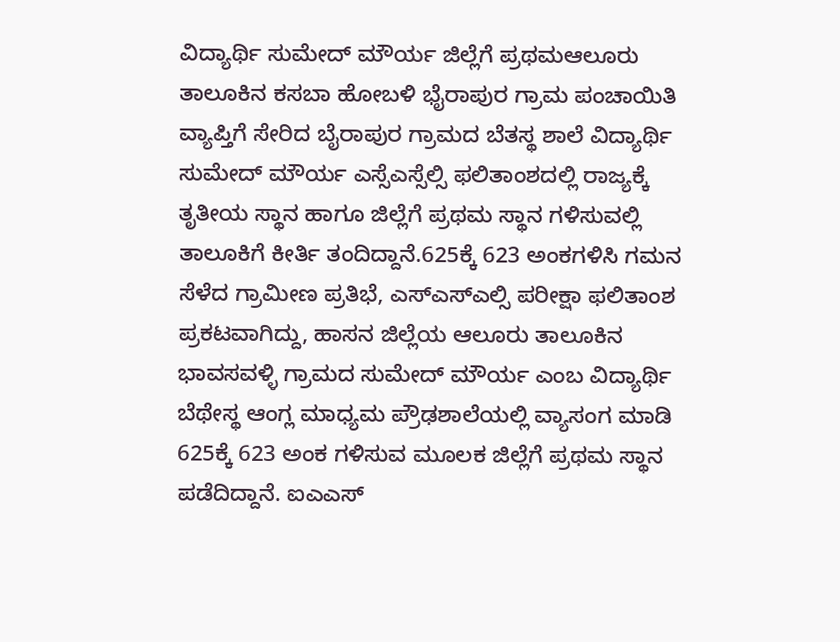ವಿದ್ಯಾರ್ಥಿ ಸುಮೇದ್‌ ಮೌರ್ಯ ಜಿಲ್ಲೆಗೆ ಪ್ರಥಮಆಲೂರು ತಾಲೂಕಿನ ಕಸಬಾ ಹೋಬಳಿ ಭೈರಾಪುರ ಗ್ರಾಮ ಪಂಚಾಯಿತಿ ವ್ಯಾಪ್ತಿಗೆ ಸೇರಿದ ಬೈರಾಪುರ ಗ್ರಾಮದ ಬೆತಸ್ಥ ಶಾಲೆ ವಿದ್ಯಾರ್ಥಿ ಸುಮೇದ್‌ ಮೌರ್ಯ ಎಸ್ಸೆಎಸ್ಸೆಲ್ಸಿ ಫಲಿತಾಂಶದಲ್ಲಿ ರಾಜ್ಯಕ್ಕೆ ತೃತೀಯ ಸ್ಥಾನ ಹಾಗೂ ಜಿಲ್ಲೆಗೆ ಪ್ರಥಮ ಸ್ಥಾನ ಗಳಿಸುವಲ್ಲಿ ತಾಲೂಕಿಗೆ ಕೀರ್ತಿ ತಂದಿದ್ದಾನೆ.625ಕ್ಕೆ 623 ಅಂಕಗಳಿಸಿ ಗಮನ ಸೆಳೆದ ಗ್ರಾಮೀಣ ಪ್ರತಿಭೆ, ಎಸ್ಎಸ್ಎಲ್ಸಿ ಪರೀಕ್ಷಾ ಫಲಿತಾಂಶ ಪ್ರಕಟವಾಗಿದ್ದು, ಹಾಸನ ಜಿಲ್ಲೆಯ ಆಲೂರು ತಾಲೂಕಿನ ಭಾವಸವಳ್ಳಿ ಗ್ರಾಮದ ಸುಮೇದ್‌ ಮೌರ್ಯ ಎಂಬ ವಿದ್ಯಾರ್ಥಿ ಬೆಥೇಸ್ಥ ಆಂಗ್ಲ ಮಾಧ್ಯಮ ಪ್ರೌಢಶಾಲೆಯಲ್ಲಿ ವ್ಯಾಸಂಗ ಮಾಡಿ 625ಕ್ಕೆ 623 ಅಂಕ ಗಳಿಸುವ ಮೂಲಕ ಜಿಲ್ಲೆಗೆ ಪ್ರಥಮ ಸ್ಥಾನ ಪಡೆದಿದ್ದಾನೆ. ಐಎಎಸ್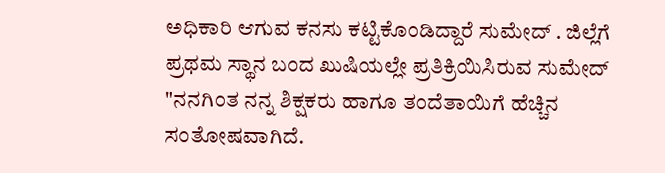ಅಧಿಕಾರಿ ಆಗುವ ಕನಸು ಕಟ್ಟಿಕೊಂಡಿದ್ದಾರೆ ಸುಮೇದ್ . ಜಿಲ್ಲೆಗೆ ಪ್ರಥಮ ಸ್ಥಾನ ಬಂದ ಖುಷಿಯಲ್ಲೇ ಪ್ರತಿಕ್ರಿಯಿಸಿರುವ ಸುಮೇದ್‌ "ನನಗಿಂತ ನನ್ನ ಶಿಕ್ಷಕರು ಹಾಗೂ ತಂದೆತಾಯಿಗೆ ಹೆಚ್ಚಿನ ಸಂತೋಷವಾಗಿದೆ.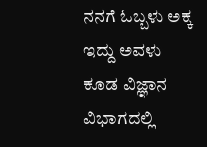ನನಗೆ ಓಬ್ಬಳು ಅಕ್ಕ ಇದ್ದು ಅವಳು ಕೂಡ ವಿಜ್ಞಾನ ವಿಭಾಗದಲ್ಲಿ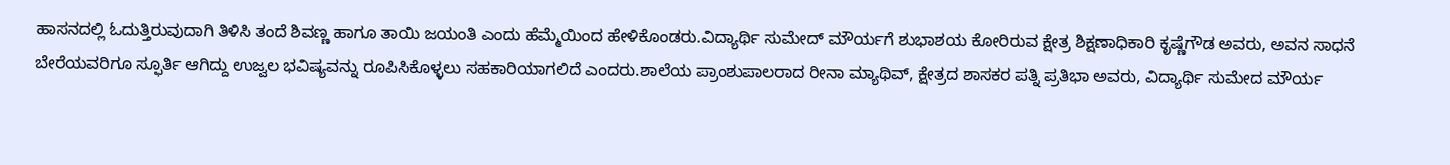ಹಾಸನದಲ್ಲಿ ಓದುತ್ತಿರುವುದಾಗಿ ತಿಳಿಸಿ ತಂದೆ ಶಿವಣ್ಣ ಹಾಗೂ ತಾಯಿ ಜಯಂತಿ ಎಂದು ಹೆಮ್ಮೆಯಿಂದ ಹೇಳಿಕೊಂಡರು.ವಿದ್ಯಾರ್ಥಿ ಸುಮೇದ್‌ ಮೌರ್ಯಗೆ ಶುಭಾಶಯ ಕೋರಿರುವ ಕ್ಷೇತ್ರ ಶಿಕ್ಷಣಾಧಿಕಾರಿ ಕೃಷ್ಣೆಗೌಡ ಅವರು, ಅವನ ಸಾಧನೆ ಬೇರೆಯವರಿಗೂ ಸ್ಫೂರ್ತಿ ಆಗಿದ್ದು ಉಜ್ವಲ ಭವಿಷ್ಯವನ್ನು ರೂಪಿಸಿಕೊಳ್ಳಲು ಸಹಕಾರಿಯಾಗಲಿದೆ ಎಂದರು.ಶಾಲೆಯ ಪ್ರಾಂಶುಪಾಲರಾದ ರೀನಾ ಮ್ಯಾಥಿವ್, ಕ್ಷೇತ್ರದ ಶಾಸಕರ ಪತ್ನಿ ಪ್ರತಿಭಾ ಅವರು, ವಿದ್ಯಾರ್ಥಿ ಸುಮೇದ ಮೌರ್ಯ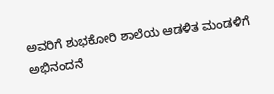ಅವರಿಗೆ ಶುಭಕೋರಿ ಶಾಲೆಯ ಆಡಳಿತ ಮಂಡಳಿಗೆ ಅಭಿನಂದನೆ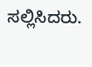ಸಲ್ಲಿಸಿದರು.